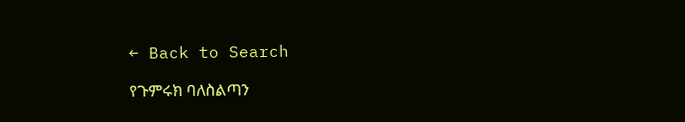← Back to Search

የጉምሩክ ባለስልጣን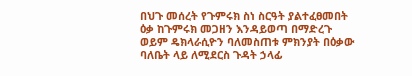በህጉ መሰረት የጉምሩክ ስነ ስርዓት ያልተፈፀመበት ዕቃ ከጉምሩክ መጋዘን እንዳይወጣ በማድረጉ ወይም ዴክላራሲዮን ባለመስጠቱ ምክንያት በዕቃው ባለቤት ላይ ለሚደርስ ጉዳት ኃላፊ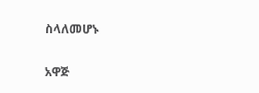ስላለመሆኑ

አዋጅ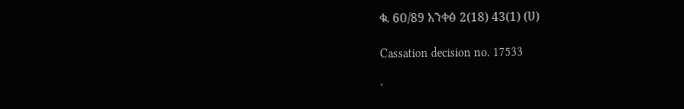ቁ. 6ዐ/89 አንቀፅ 2(18) 43(1) (ሀ)

Cassation decision no. 17533

'